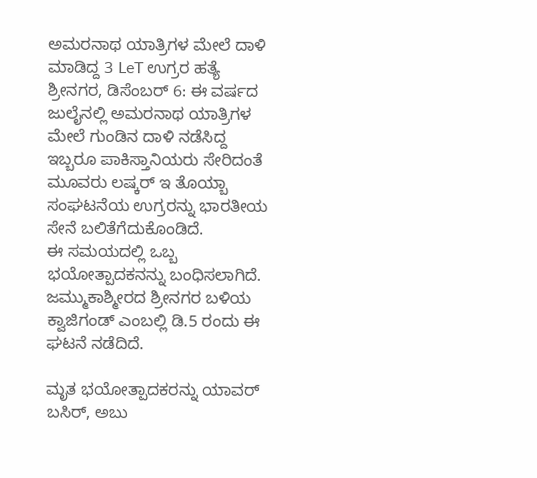ಅಮರನಾಥ ಯಾತ್ರಿಗಳ ಮೇಲೆ ದಾಳಿ ಮಾಡಿದ್ದ 3 LeT ಉಗ್ರರ ಹತ್ಯೆ
ಶ್ರೀನಗರ, ಡಿಸೆಂಬರ್ 6: ಈ ವರ್ಷದ ಜುಲೈನಲ್ಲಿ ಅಮರನಾಥ ಯಾತ್ರಿಗಳ ಮೇಲೆ ಗುಂಡಿನ ದಾಳಿ ನಡೆಸಿದ್ದ ಇಬ್ಬರೂ ಪಾಕಿಸ್ತಾನಿಯರು ಸೇರಿದಂತೆ ಮೂವರು ಲಷ್ಕರ್ ಇ ತೊಯ್ಬಾ ಸಂಘಟನೆಯ ಉಗ್ರರನ್ನು ಭಾರತೀಯ ಸೇನೆ ಬಲಿತೆಗೆದುಕೊಂಡಿದೆ.
ಈ ಸಮಯದಲ್ಲಿ ಒಬ್ಬ ಭಯೋತ್ಪಾದಕನನ್ನು ಬಂಧಿಸಲಾಗಿದೆ. ಜಮ್ಮುಕಾಶ್ಮೀರದ ಶ್ರೀನಗರ ಬಳಿಯ ಕ್ವಾಜಿಗಂಡ್ ಎಂಬಲ್ಲಿ ಡಿ.5 ರಂದು ಈ ಘಟನೆ ನಡೆದಿದೆ.

ಮೃತ ಭಯೋತ್ಪಾದಕರನ್ನು ಯಾವರ್ ಬಸಿರ್, ಅಬು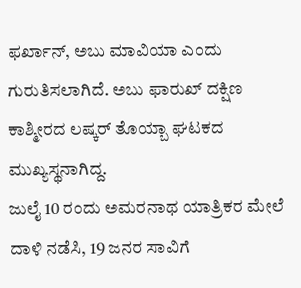ಫರ್ಖಾನ್, ಅಬು ಮಾವಿಯಾ ಎಂದು ಗುರುತಿಸಲಾಗಿದೆ. ಅಬು ಫಾರುಖ್ ದಕ್ಷಿಣ ಕಾಶ್ಮೀರದ ಲಷ್ಕರ್ ತೊಯ್ಬಾ ಘಟಕದ ಮುಖ್ಯಸ್ಥನಾಗಿದ್ದ.
ಜುಲೈ 10 ರಂದು ಅಮರನಾಥ ಯಾತ್ರಿಕರ ಮೇಲೆ ದಾಳಿ ನಡೆಸಿ, 19 ಜನರ ಸಾವಿಗೆ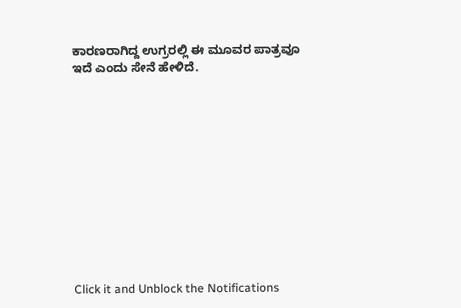ಕಾರಣರಾಗಿದ್ದ ಉಗ್ರರಲ್ಲಿ ಈ ಮೂವರ ಪಾತ್ರವೂ ಇದೆ ಎಂದು ಸೇನೆ ಹೇಳಿದೆ.












Click it and Unblock the Notifications